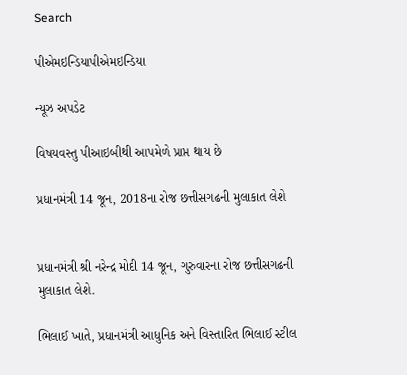Search

પીએમઇન્ડિયાપીએમઇન્ડિયા

ન્યૂઝ અપડેટ

વિષયવસ્તુ પીઆઇબીથી આપમેળે પ્રાપ્ત થાય છે

પ્રધાનમંત્રી 14 જૂન, 2018ના રોજ છત્તીસગઢની મુલાકાત લેશે


પ્રધાનમંત્રી શ્રી નરેન્દ્ર મોદી 14 જૂન, ગુરુવારના રોજ છત્તીસગઢની મુલાકાત લેશે.

ભિલાઈ ખાતે, પ્રધાનમંત્રી આધુનિક અને વિસ્તારિત ભિલાઈ સ્ટીલ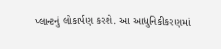પ્લાન્ટનું લોકાર્પણ કરશે. આ આધુનિકીકરણમાં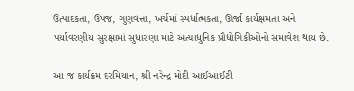ઉત્પાદકતા, ઉપજ, ગુણવત્તા, ખર્ચમાં સ્પર્ધાત્મકતા, ઊર્જા કાર્યક્ષમતા અને પર્યાવરણીય સુરક્ષામાં સુધારણા માટે અત્યાધુનિક પ્રૌદ્યોગિકીઓનો સમાવેશ થાય છે.

આ જ કાર્યક્રમ દરમિયાન, શ્રી નરેન્દ્ર મોદી આઈઆઈટી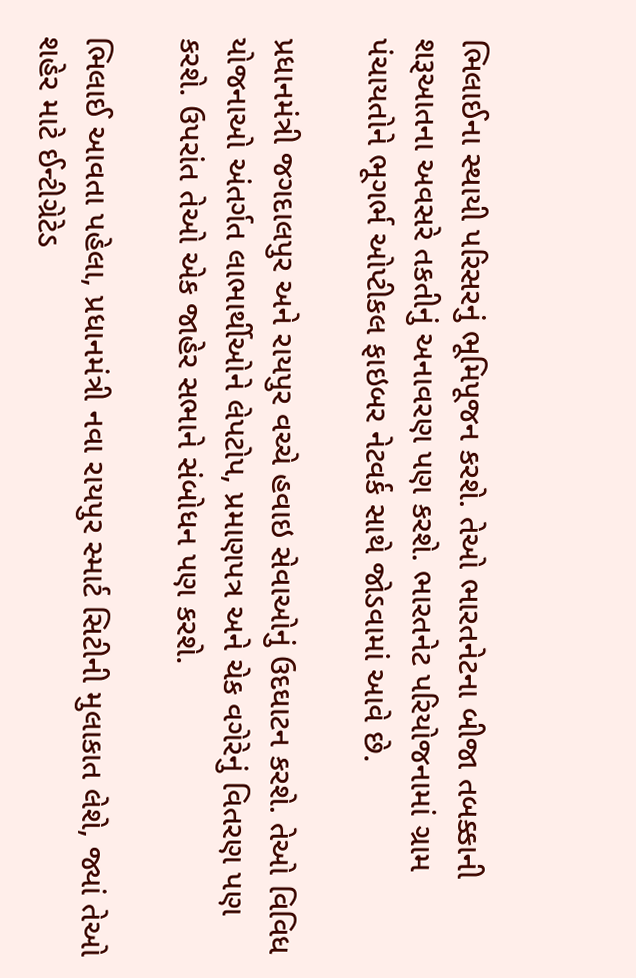ભિલાઈના સ્થાયી પરિસરનું ભૂમિપૂજન કરશે. તેઓ ભારતનેટના બીજા તબક્કાની શરૂઆતના અવસરે તકતીનું અનાવરણ પણ કરશે. ભારતનેટ પરિયોજનામાં ગ્રામ પંચાયતોને ભૂગર્ભ ઓપ્ટીકલ ફાઇબર નેટવર્ક સાથે જોડવામાં આવે છે.

પ્રધાનમંત્રી જગદાલપુર અને રાયપુર વચ્ચે હવાઇ સેવાઓનું ઉદઘાટન કરશે. તેઓ વિવિધ યોજનાઓ અંતર્ગત લાભાર્થીઓને લેપટોપ, પ્રમાણપત્ર અને ચેક વગેરેનું વિતરણ પણ કરશે. ઉપરાંત તેઓ એક જાહેર સભાને સંબોધન પણ કરશે.

ભિલાઈ આવતા પહેલા, પ્રધાનમંત્રી નવા રાયપુર સ્માર્ટ સિટીની મુલાકાત લેશે, જ્યાં તેઓ શહેર માટે ઈન્ટીગ્રેટેડ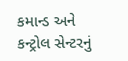કમાન્ડ અને કન્ટ્રોલ સેન્ટરનું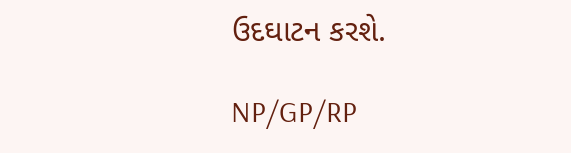ઉદઘાટન કરશે.

NP/GP/RP